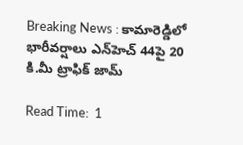Breaking News : కామారెడ్డిలో భారీవర్షాలు ఎన్‌హెచ్‌ 44పై 20 కి.మీ ట్రాఫిక్‌ జామ్‌

Read Time:  1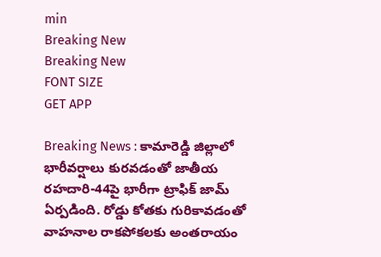min
Breaking New
Breaking New
FONT SIZE
GET APP

Breaking News : కామారెడ్డి జిల్లాలో భారీవర్షాలు కురవడంతో జాతీయ రహదారి-44పై భారీగా ట్రాఫిక్‌ జామ్‌ ఏర్పడింది. రోడ్డు కోతకు గురికావడంతో వాహనాల రాకపోకలకు అంతరాయం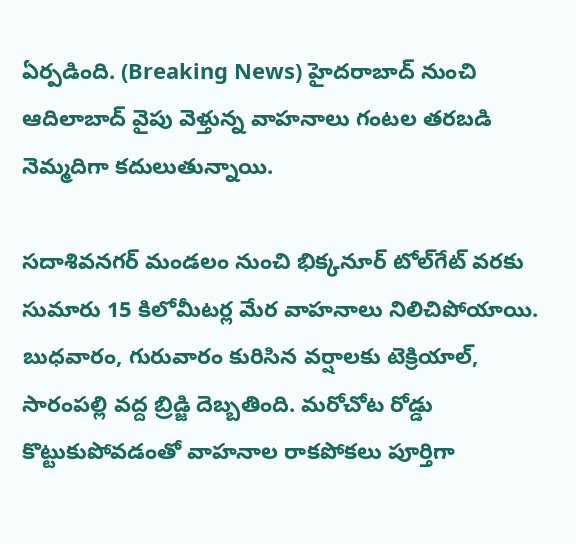ఏర్పడింది. (Breaking News) హైదరాబాద్‌ నుంచి ఆదిలాబాద్‌ వైపు వెళ్తున్న వాహనాలు గంటల తరబడి నెమ్మదిగా కదులుతున్నాయి.

సదాశివనగర్‌ మండలం నుంచి భిక్కనూర్‌ టోల్‌గేట్‌ వరకు సుమారు 15 కిలోమీటర్ల మేర వాహనాలు నిలిచిపోయాయి. బుధవారం, గురువారం కురిసిన వర్షాలకు టెక్రియాల్‌, సారంపల్లి వద్ద బ్రిడ్జి దెబ్బతింది. మరోచోట రోడ్డు కొట్టుకుపోవడంతో వాహనాల రాకపోకలు పూర్తిగా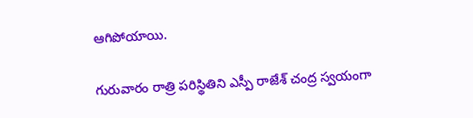ఆగిపోయాయి.

గురువారం రాత్రి పరిస్థితిని ఎస్పీ రాజేశ్‌ చంద్ర స్వయంగా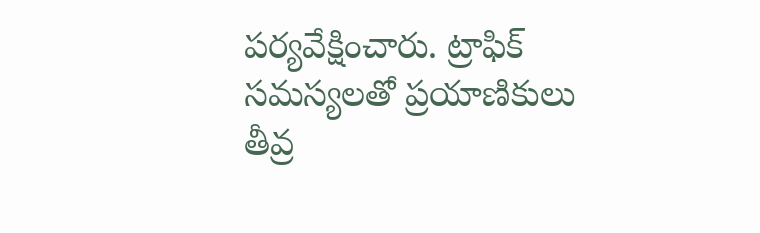పర్యవేక్షించారు. ట్రాఫిక్‌ సమస్యలతో ప్రయాణికులు తీవ్ర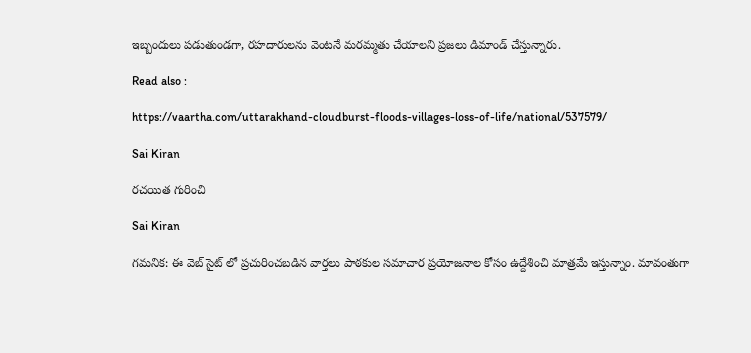ఇబ్బందులు పడుతుండగా, రహదారులను వెంటనే మరమ్మతు చేయాలని ప్రజలు డిమాండ్‌ చేస్తున్నారు.

Read also :

https://vaartha.com/uttarakhand-cloudburst-floods-villages-loss-of-life/national/537579/

Sai Kiran

రచయిత గురించి

Sai Kiran

గమనిక: ఈ వెబ్ సైట్ లో ప్రచురించబడిన వార్తలు పాఠకుల సమాచార ప్రయోజనాల కోసం ఉద్దేశించి మాత్రమే ఇస్తున్నాం. మావంతుగా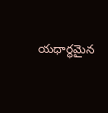యధార్థమైన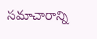సమాచారాన్ని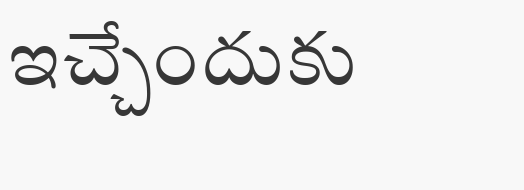ఇచ్చేందుకు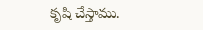కృషి చేస్తాము.